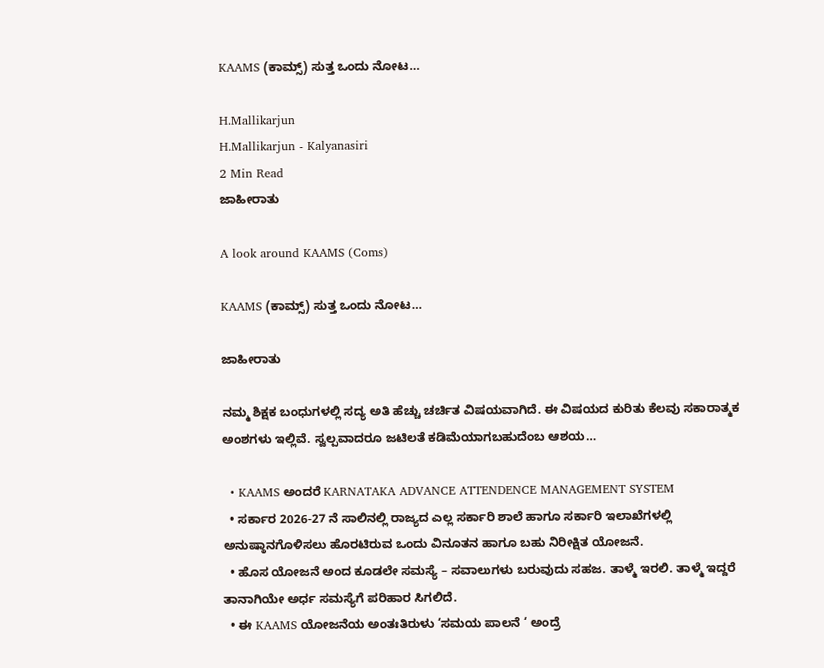KAAMS (ಕಾಮ್ಸ್) ಸುತ್ತ ಒಂದು ನೋಟ…

H.Mallikarjun
H.Mallikarjun - Kalyanasiri
2 Min Read
ಜಾಹೀರಾತು

A look around KAAMS (Coms)

KAAMS (ಕಾಮ್ಸ್) ಸುತ್ತ ಒಂದು ನೋಟ…

ಜಾಹೀರಾತು

ನಮ್ಮ ಶಿಕ್ಷಕ ಬಂಧುಗಳಲ್ಲಿ ಸದ್ಯ ಅತಿ ಹೆಚ್ಚು ಚರ್ಚಿತ ವಿಷಯವಾಗಿದೆ. ಈ ವಿಷಯದ ಕುರಿತು ಕೆಲವು ಸಕಾರಾತ್ಮಕ ಅಂಶಗಳು ಇಲ್ಲಿವೆ. ಸ್ವಲ್ಪವಾದರೂ ಜಟಿಲತೆ ಕಡಿಮೆಯಾಗಬಹುದೆಂಬ ಆಶಯ…

  • KAAMS ಅಂದರೆ KARNATAKA ADVANCE ATTENDENCE MANAGEMENT SYSTEM
  • ಸರ್ಕಾರ 2026-27 ನೆ ಸಾಲಿನಲ್ಲಿ ರಾಜ್ಯದ ಎಲ್ಲ ಸರ್ಕಾರಿ ಶಾಲೆ ಹಾಗೂ ಸರ್ಕಾರಿ ಇಲಾಖೆಗಳಲ್ಲಿ ಅನುಷ್ಠಾನಗೊಳಿಸಲು ಹೊರಟಿರುವ ಒಂದು ವಿನೂತನ ಹಾಗೂ ಬಹು ನಿರೀಕ್ಷಿತ ಯೋಜನೆ.
  • ಹೊಸ ಯೋಜನೆ ಅಂದ ಕೂಡಲೇ ಸಮಸ್ಯೆ – ಸವಾಲುಗಳು ಬರುವುದು ಸಹಜ. ತಾಳ್ಮೆ ಇರಲಿ. ತಾಳ್ಮೆ ಇದ್ದರೆ ತಾನಾಗಿಯೇ ಅರ್ಧ ಸಮಸ್ಯೆಗೆ ಪರಿಹಾರ ಸಿಗಲಿದೆ.
  • ಈ KAAMS ಯೋಜನೆಯ ಅಂತಃತಿರುಳು ‘ಸಮಯ ಪಾಲನೆ ‘ ಅಂದ್ರೆ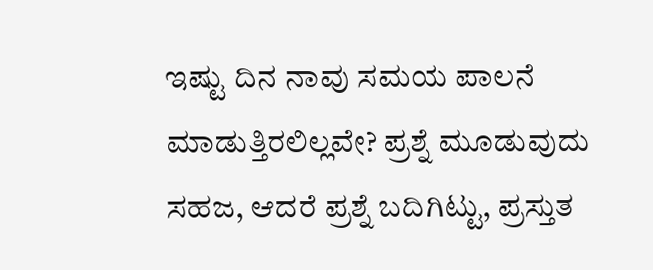ಇಷ್ಟು ದಿನ ನಾವು ಸಮಯ ಪಾಲನೆ ಮಾಡುತ್ತಿರಲಿಲ್ಲವೇ? ಪ್ರಶ್ನೆ ಮೂಡುವುದು ಸಹಜ, ಆದರೆ ಪ್ರಶ್ನೆ ಬದಿಗಿಟ್ಟು, ಪ್ರಸ್ತುತ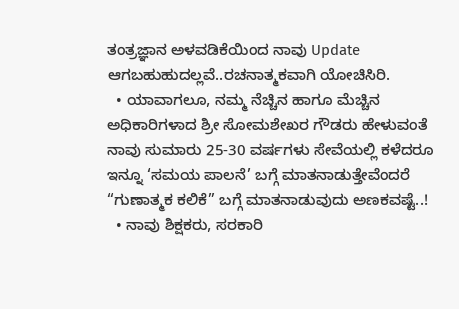ತಂತ್ರಜ್ಞಾನ ಅಳವಡಿಕೆಯಿಂದ ನಾವು Update ಆಗಬಹುಹುದಲ್ಲವೆ..ರಚನಾತ್ಮಕವಾಗಿ ಯೋಚಿಸಿರಿ.
  • ಯಾವಾಗಲೂ, ನಮ್ಮ ನೆಚ್ಚಿನ ಹಾಗೂ ಮೆಚ್ಚಿನ ಅಧಿಕಾರಿಗಳಾದ ಶ್ರೀ ಸೋಮಶೇಖರ ಗೌಡರು ಹೇಳುವಂತೆ ನಾವು ಸುಮಾರು 25-30 ವರ್ಷಗಳು ಸೇವೆಯಲ್ಲಿ ಕಳೆದರೂ ಇನ್ನೂ ‘ಸಮಯ ಪಾಲನೆ’ ಬಗ್ಗೆ ಮಾತನಾಡುತ್ತೇವೆಂದರೆ “ಗುಣಾತ್ಮಕ ಕಲಿಕೆ” ಬಗ್ಗೆ ಮಾತನಾಡುವುದು ಅಣಕವಷ್ಟೆ..!
  • ನಾವು ಶಿಕ್ಷಕರು, ಸರಕಾರಿ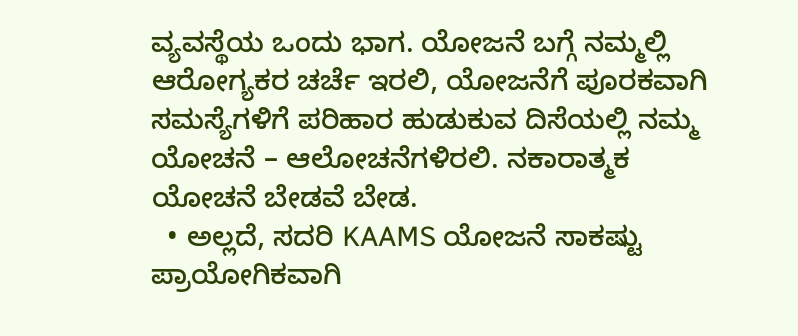ವ್ಯವಸ್ಥೆಯ ಒಂದು ಭಾಗ. ಯೋಜನೆ ಬಗ್ಗೆ ನಮ್ಮಲ್ಲಿ ಆರೋಗ್ಯಕರ ಚರ್ಚೆ ಇರಲಿ, ಯೋಜನೆಗೆ ಪೂರಕವಾಗಿ ಸಮಸ್ಯೆಗಳಿಗೆ ಪರಿಹಾರ ಹುಡುಕುವ ದಿಸೆಯಲ್ಲಿ ನಮ್ಮ ಯೋಚನೆ – ಆಲೋಚನೆಗಳಿರಲಿ. ನಕಾರಾತ್ಮಕ ಯೋಚನೆ ಬೇಡವೆ ಬೇಡ.
  • ಅಲ್ಲದೆ, ಸದರಿ KAAMS ಯೋಜನೆ ಸಾಕಷ್ಟು ಪ್ರಾಯೋಗಿಕವಾಗಿ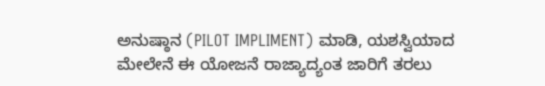ಅನುಷ್ಠಾನ (PILOT IMPLIMENT) ಮಾಡಿ, ಯಶಸ್ವಿಯಾದ ಮೇಲೇನೆ ಈ ಯೋಜನೆ ರಾಜ್ಯಾದ್ಯಂತ ಜಾರಿಗೆ ತರಲು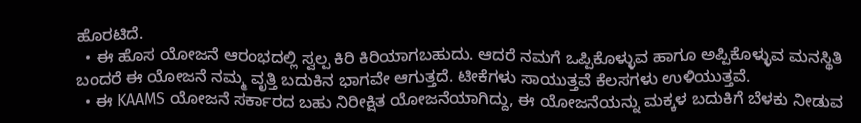ಹೊರಟಿದೆ.
  • ಈ ಹೊಸ ಯೋಜನೆ ಆರಂಭದಲ್ಲಿ ಸ್ವಲ್ಪ ಕಿರಿ ಕಿರಿಯಾಗಬಹುದು. ಆದರೆ ನಮಗೆ ಒಪ್ಪಿಕೊಳ್ಳುವ ಹಾಗೂ ಅಪ್ಪಿಕೊಳ್ಳುವ ಮನಸ್ಥಿತಿ ಬಂದರೆ ಈ ಯೋಜನೆ ನಮ್ಮ ವೃತ್ತಿ ಬದುಕಿನ ಭಾಗವೇ ಆಗುತ್ತದೆ. ಟೀಕೆಗಳು ಸಾಯುತ್ತವೆ ಕೆಲಸಗಳು ಉಳಿಯುತ್ತವೆ.
  • ಈ KAAMS ಯೋಜನೆ ಸರ್ಕಾರದ ಬಹು ನಿರೀಕ್ಷಿತ ಯೋಜನೆಯಾಗಿದ್ದು, ಈ ಯೋಜನೆಯನ್ನು ಮಕ್ಕಳ ಬದುಕಿಗೆ ಬೆಳಕು ನೀಡುವ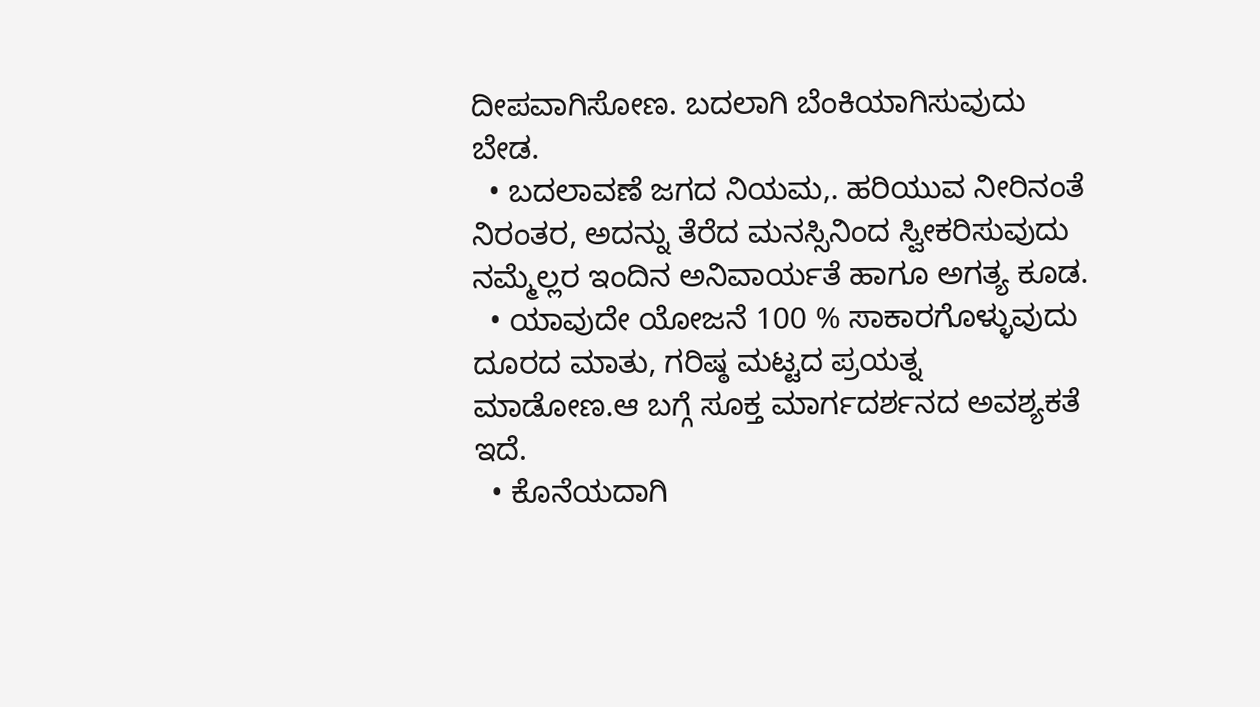ದೀಪವಾಗಿಸೋಣ. ಬದಲಾಗಿ ಬೆಂಕಿಯಾಗಿಸುವುದು ಬೇಡ.
  • ಬದಲಾವಣೆ ಜಗದ ನಿಯಮ,. ಹರಿಯುವ ನೀರಿನಂತೆ ನಿರಂತರ, ಅದನ್ನು ತೆರೆದ ಮನಸ್ಸಿನಿಂದ ಸ್ವೀಕರಿಸುವುದು ನಮ್ಮೆಲ್ಲರ ಇಂದಿನ ಅನಿವಾರ್ಯತೆ ಹಾಗೂ ಅಗತ್ಯ ಕೂಡ.
  • ಯಾವುದೇ ಯೋಜನೆ 100 % ಸಾಕಾರಗೊಳ್ಳುವುದು ದೂರದ ಮಾತು, ಗರಿಷ್ಠ ಮಟ್ಟದ ಪ್ರಯತ್ನ ಮಾಡೋಣ.ಆ ಬಗ್ಗೆ ಸೂಕ್ತ ಮಾರ್ಗದರ್ಶನದ ಅವಶ್ಯಕತೆ ಇದೆ.
  • ಕೊನೆಯದಾಗಿ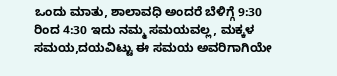ಒಂದು ಮಾತು, ಶಾಲಾವಧಿ ಅಂದರೆ ಬೆಳಿಗ್ಗೆ 9:30 ರಿಂದ 4:30 ಇದು ನಮ್ಮ ಸಮಯವಲ್ಲ, ಮಕ್ಕಳ ಸಮಯ,ದಯವಿಟ್ಟು ಈ ಸಮಯ ಅವರಿಗಾಗಿಯೇ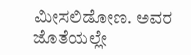ಮೀಸಲಿಡೋಣ. ಅವರ ಜೊತೆಯಲ್ಲೇ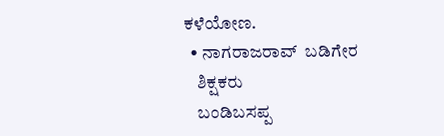ಕಳೆಯೋಣ.
  • ನಾಗರಾಜರಾವ್  ಬಡಿಗೇರ
    ಶಿಕ್ಷಕರು
    ಬಂಡಿಬಸಪ್ಪ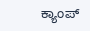ಕ್ಯಾಂಪ್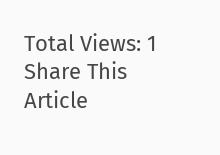Total Views: 1
Share This Article